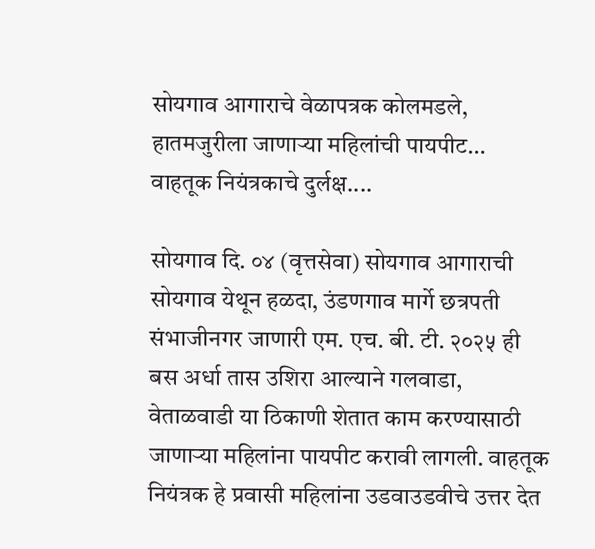सोयगाव आगाराचे वेळापत्रक कोलमडले, हातमजुरीला जाणाऱ्या महिलांची पायपीट…
वाहतूक नियंत्रकाचे दुर्लक्ष....

सोयगाव दि. ०४ (वृत्तसेवा) सोयगाव आगाराची सोयगाव येथून हळदा, उंडणगाव मार्गे छत्रपती संभाजीनगर जाणारी एम. एच. बी. टी. २०२५ ही बस अर्धा तास उशिरा आल्याने गलवाडा, वेताळवाडी या ठिकाणी शेतात काम करण्यासाठी जाणाऱ्या महिलांना पायपीट करावी लागली. वाहतूक नियंत्रक हे प्रवासी महिलांना उडवाउडवीचे उत्तर देत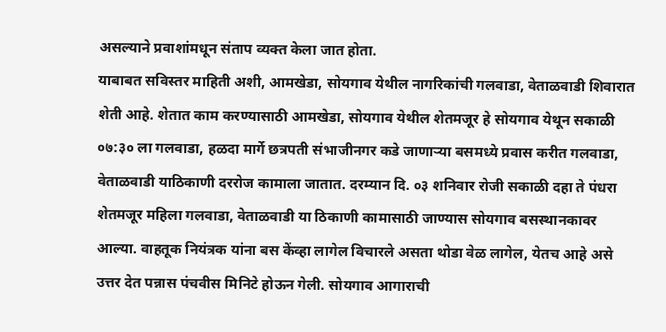असल्याने प्रवाशांमधून संताप व्यक्त केला जात होता.
याबाबत सविस्तर माहिती अशी, आमखेडा, सोयगाव येथील नागरिकांची गलवाडा, वेताळवाडी शिवारात शेती आहे. शेतात काम करण्यासाठी आमखेडा, सोयगाव येथील शेतमजूर हे सोयगाव येथून सकाळी ०७:३० ला गलवाडा, हळदा मार्गे छत्रपती संभाजीनगर कडे जाणाऱ्या बसमध्ये प्रवास करीत गलवाडा, वेताळवाडी याठिकाणी दररोज कामाला जातात. दरम्यान दि. ०३ शनिवार रोजी सकाळी दहा ते पंधरा शेतमजूर महिला गलवाडा, वेताळवाडी या ठिकाणी कामासाठी जाण्यास सोयगाव बसस्थानकावर आल्या. वाहतूक नियंत्रक यांना बस केंव्हा लागेल विचारले असता थोडा वेळ लागेल, येतच आहे असे उत्तर देत पन्नास पंचवीस मिनिटे होऊन गेली. सोयगाव आगाराची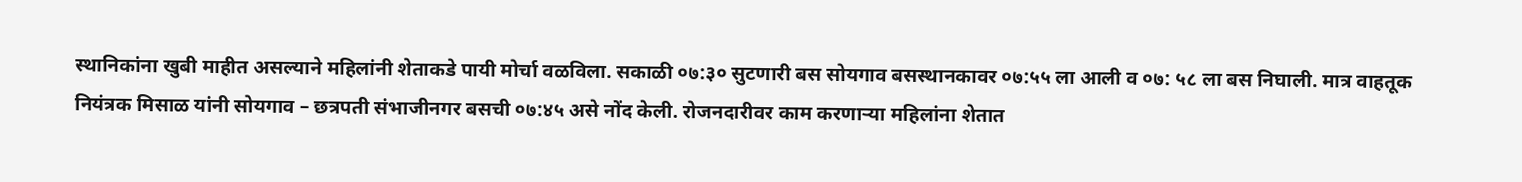स्थानिकांना खुबी माहीत असल्याने महिलांनी शेताकडे पायी मोर्चा वळविला. सकाळी ०७:३० सुटणारी बस सोयगाव बसस्थानकावर ०७:५५ ला आली व ०७: ५८ ला बस निघाली. मात्र वाहतूक नियंत्रक मिसाळ यांनी सोयगाव – छत्रपती संभाजीनगर बसची ०७:४५ असे नोंद केली. रोजनदारीवर काम करणाऱ्या महिलांना शेतात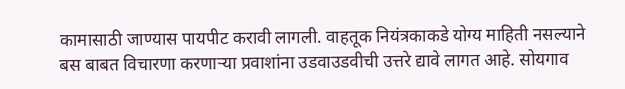कामासाठी जाण्यास पायपीट करावी लागली. वाहतूक नियंत्रकाकडे योग्य माहिती नसल्याने बस बाबत विचारणा करणाऱ्या प्रवाशांना उडवाउडवीची उत्तरे द्यावे लागत आहे. सोयगाव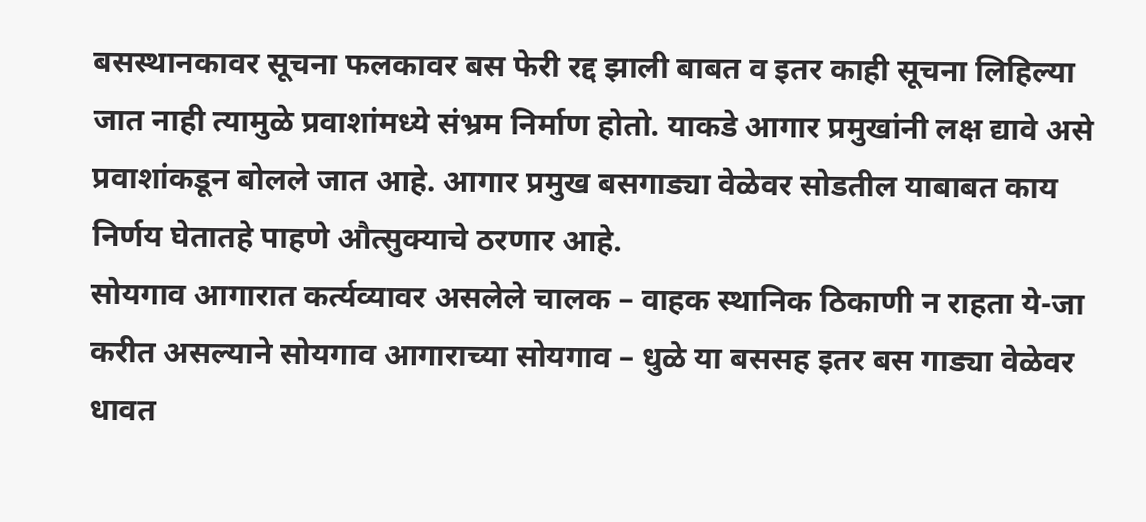बसस्थानकावर सूचना फलकावर बस फेरी रद्द झाली बाबत व इतर काही सूचना लिहिल्या जात नाही त्यामुळे प्रवाशांमध्ये संभ्रम निर्माण होतो. याकडे आगार प्रमुखांनी लक्ष द्यावे असे प्रवाशांकडून बोलले जात आहे. आगार प्रमुख बसगाड्या वेळेवर सोडतील याबाबत काय निर्णय घेतातहे पाहणे औत्सुक्याचे ठरणार आहे.
सोयगाव आगारात कर्त्यव्यावर असलेले चालक – वाहक स्थानिक ठिकाणी न राहता ये-जा करीत असल्याने सोयगाव आगाराच्या सोयगाव – धुळे या बससह इतर बस गाड्या वेळेवर धावत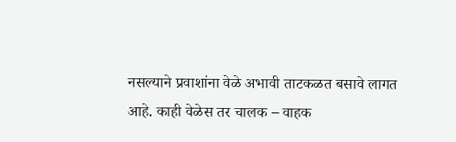नसल्याने प्रवाशांना वेळे अभावी ताटकळत बसावे लागत आहे. काही वेळेस तर चालक – वाहक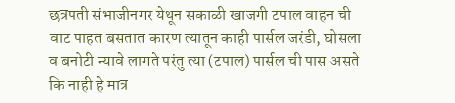छत्रपती संभाजीनगर येथून सकाळी खाजगी टपाल वाहन ची वाट पाहत बसतात कारण त्यातून काही पार्सल जरंडी, घोसला व बनोटी न्यावे लागते परंतु त्या (टपाल) पार्सल ची पास असते कि नाही हे मात्र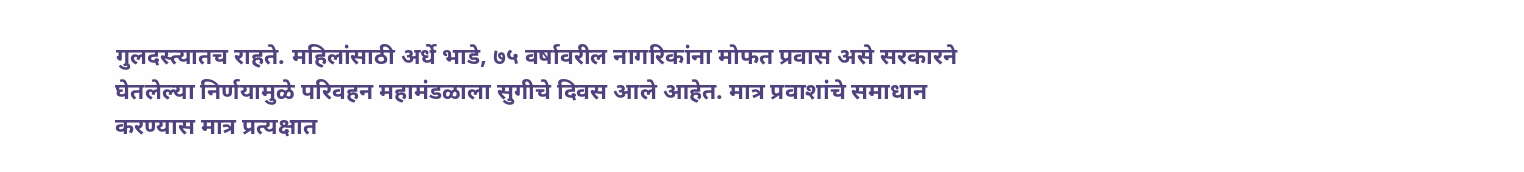गुलदस्त्यातच राहते. महिलांसाठी अर्धे भाडे, ७५ वर्षावरील नागरिकांना मोफत प्रवास असे सरकारने घेतलेल्या निर्णयामुळे परिवहन महामंडळाला सुगीचे दिवस आले आहेत. मात्र प्रवाशांचे समाधान करण्यास मात्र प्रत्यक्षात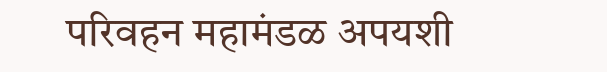परिवहन महामंडळ अपयशी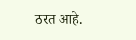ठरत आहे.